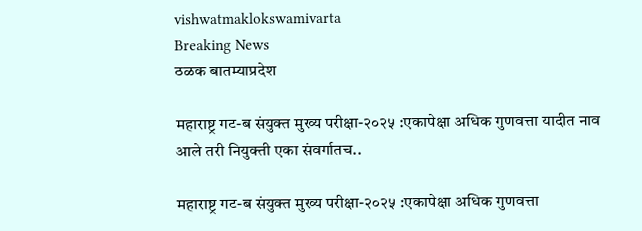vishwatmaklokswamivarta
Breaking News
ठळक बातम्याप्रदेश

महाराष्ट्र गट-ब संयुक्त मुख्य परीक्षा-२०२५ :एकापेक्षा अधिक गुणवत्ता यादीत नाव आले तरी नियुक्ती एका संवर्गातच..

महाराष्ट्र गट-ब संयुक्त मुख्य परीक्षा-२०२५ :एकापेक्षा अधिक गुणवत्ता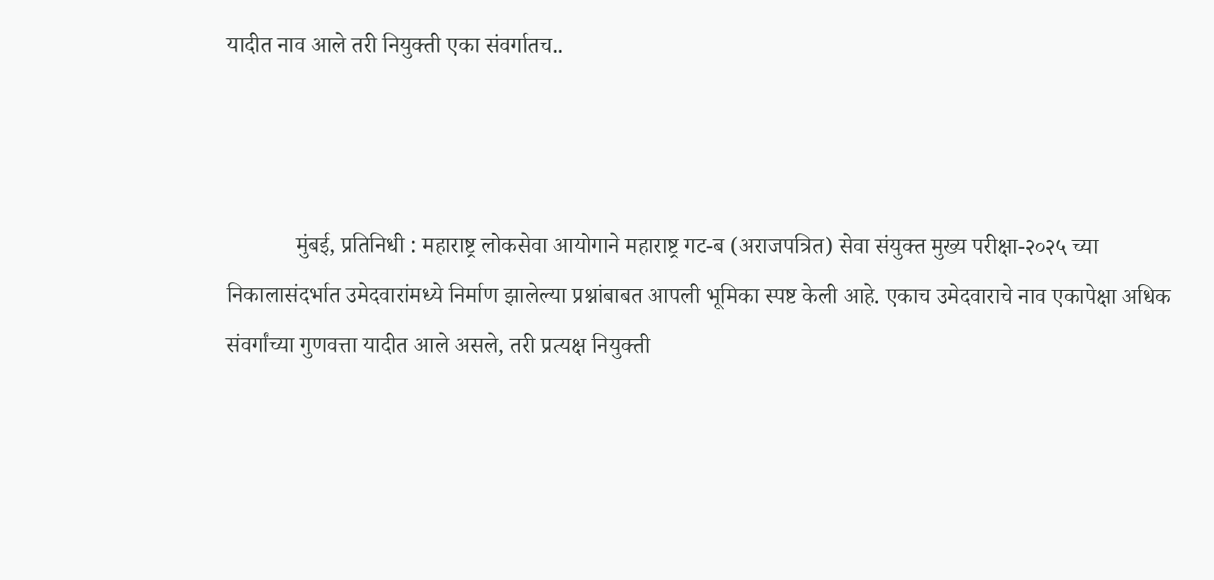यादीत नाव आले तरी नियुक्ती एका संवर्गातच..



            मुंबई, प्रतिनिधी : महाराष्ट्र लोकसेवा आयोगाने महाराष्ट्र गट-ब (अराजपत्रित) सेवा संयुक्त मुख्य परीक्षा-२०२५ च्या निकालासंदर्भात उमेदवारांमध्ये निर्माण झालेल्या प्रश्नांबाबत आपली भूमिका स्पष्ट केली आहे. एकाच उमेदवाराचे नाव एकापेक्षा अधिक संवर्गांच्या गुणवत्ता यादीत आले असले, तरी प्रत्यक्ष नियुक्ती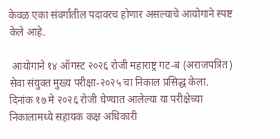केवळ एका संवर्गातील पदावरच होणार असल्याचे आयोगाने स्पष्ट केले आहे.

 आयोगाने १४ ऑगस्ट २०२६ रोजी महाराष्ट्र गट-ब (अराजपत्रित) सेवा संयुक्त मुख्य परीक्षा-२०२५ चा निकाल प्रसिद्ध केला. दिनांक १७ मे २०२६ रोजी घेण्यात आलेल्या या परीक्षेच्या निकालामध्ये सहायक कक्ष अधिकारी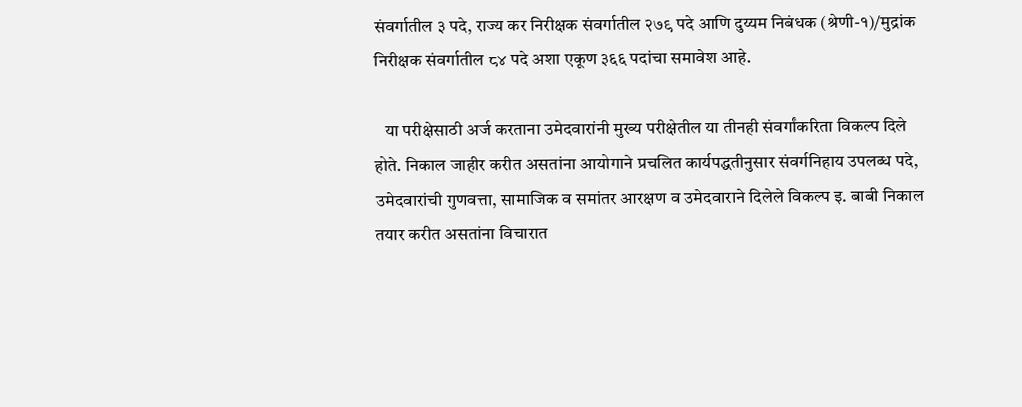संवर्गातील ३ पदे, राज्य कर निरीक्षक संवर्गातील २७९ पदे आणि दुय्यम निबंधक (श्रेणी-१)/मुद्रांक निरीक्षक संवर्गातील ८४ पदे अशा एकूण ३६६ पदांचा समावेश आहे.

   या परीक्षेसाठी अर्ज करताना उमेदवारांनी मुख्य परीक्षेतील या तीनही संवर्गांकरिता विकल्प दिले होते. निकाल जाहीर करीत असतांना आयोगाने प्रचलित कार्यपद्धतीनुसार संवर्गनिहाय उपलब्ध पदे, उमेदवारांची गुणवत्ता, सामाजिक व समांतर आरक्षण व उमेदवाराने दिलेले विकल्प इ. बाबी निकाल तयार करीत असतांना विचारात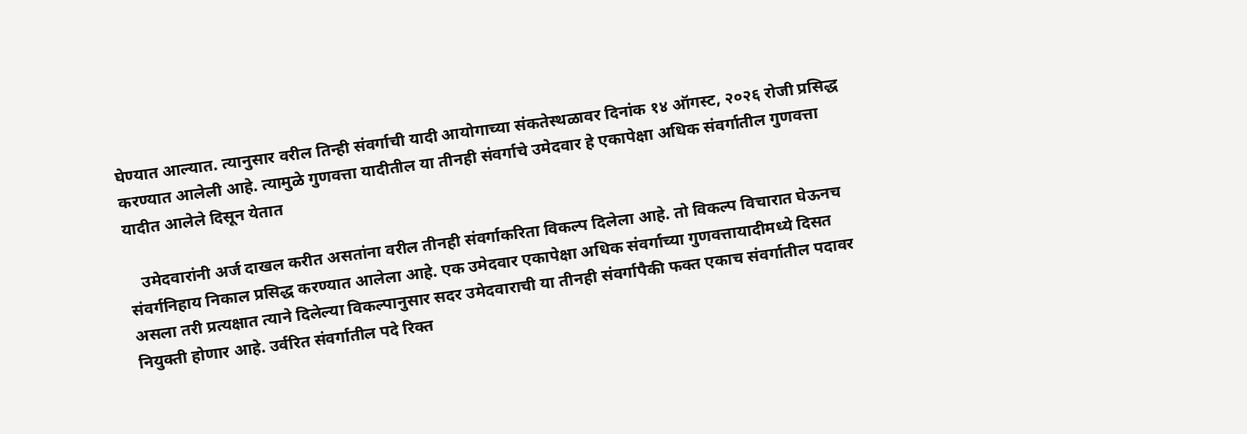घेण्यात आल्यात. त्यानुसार वरील तिन्ही संवर्गाची यादी आयोगाच्या संकतेस्थळावर दिनांक १४ ऑगस्ट, २०२६ रोजी प्रसिद्ध करण्यात आलेली आहे. त्यामुळे गुणवत्ता यादीतील या तीनही संवर्गाचे उमेदवार हे एकापेक्षा अधिक संवर्गातील गुणवत्ता यादीत आलेले दिसून येतात

   उमेदवारांनी अर्ज दाखल करीत असतांना वरील तीनही संवर्गाकरिता विकल्प दिलेला आहे. तो विकल्प विचारात घेऊनच संवर्गनिहाय निकाल प्रसिद्ध करण्यात आलेला आहे. एक उमेदवार एकापेक्षा अधिक संवर्गाच्या गुणवत्तायादीमध्ये दिसत असला तरी प्रत्यक्षात त्याने दिलेल्या विकल्पानुसार सदर उमेदवाराची या तीनही संवर्गापैकी फक्त एकाच संवर्गातील पदावर नियुक्ती होणार आहे. उर्वरित संवर्गातील पदे रिक्त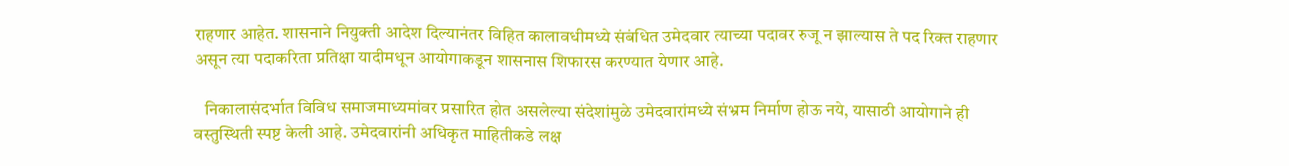राहणार आहेत. शासनाने नियुक्ती आदेश दिल्यानंतर विहित कालावधीमध्ये संबंधित उमेदवार त्याच्या पदावर रुजू न झाल्यास ते पद रिक्त राहणार असून त्या पदाकरिता प्रतिक्षा यादीमधून आयोगाकडून शासनास शिफारस करण्यात येणार आहे.

   निकालासंदर्भात विविध समाजमाध्यमांवर प्रसारित होत असलेल्या संदेशांमुळे उमेदवारांमध्ये संभ्रम निर्माण होऊ नये, यासाठी आयोगाने ही वस्तुस्थिती स्पष्ट केली आहे. उमेदवारांनी अधिकृत माहितीकडे लक्ष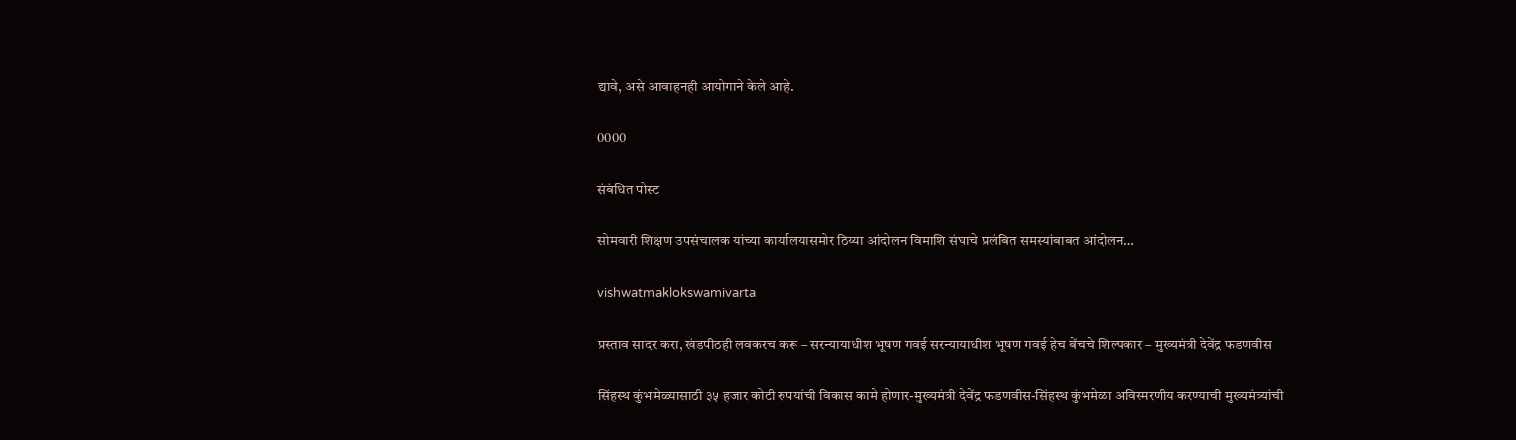द्यावे, असे आवाहनही आयोगाने केले आहे.

0000

संबंधित पोस्ट

सोमवारी शिक्षण उपसंचालक यांच्या कार्यालयासमोर ठिय्या आंदोलन विमाशि संघाचे प्रलंबित समस्‍यांबाबत आंदोलन…

vishwatmaklokswamivarta

प्रस्ताव सादर करा, खंडपीठही लवकरच करू – सरन्यायाधीश भूषण गवई सरन्यायाधीश भूषण गवई हेच बेंचचे शिल्पकार – मुख्यमंत्री देवेंद्र फडणवीस

सिंहस्थ कुंभमेळ्यासाठी ३५ हजार कोटी रुपयांची विकास कामे होणार-मुख्यमंत्री देवेंद्र फडणवीस-सिंहस्थ कुंभमेळा अविस्मरणीय करण्याची मुख्यमंत्र्यांची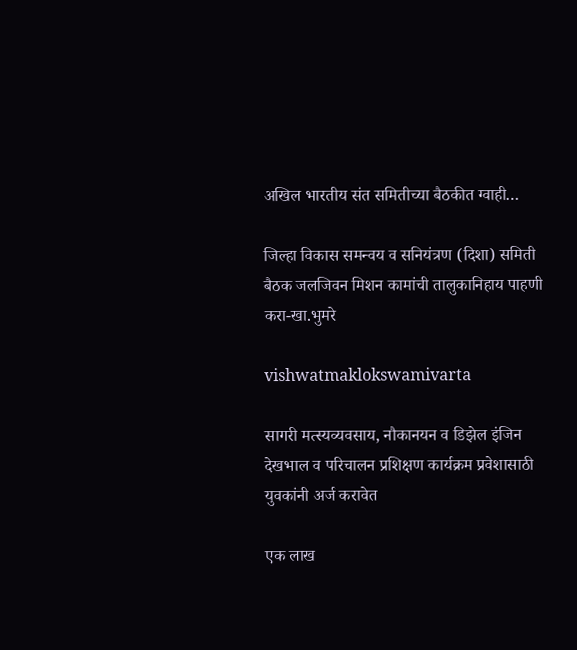अखिल भारतीय संत समितीच्या बैठकीत ग्वाही…

जिल्हा विकास समन्वय व सनियंत्रण (दिशा) समिती बैठक जलजिवन मिशन कामांची तालुकानिहाय पाहणी करा-खा.भुमरे

vishwatmaklokswamivarta

सागरी मत्स्यव्यवसाय, नौकानयन व डिझेल इंजिन देखभाल व परिचालन प्रशिक्षण कार्यक्रम प्रवेशासाठी युवकांनी अर्ज करावेत

एक लाख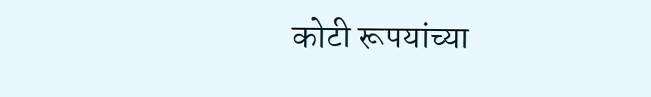कोटी रूपयांच्या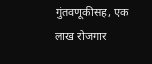गुंतवणूकीसह, एक लाख रोजगार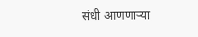संधी आणणाऱ्या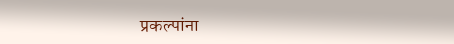प्रकल्पांना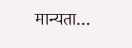मान्यता…